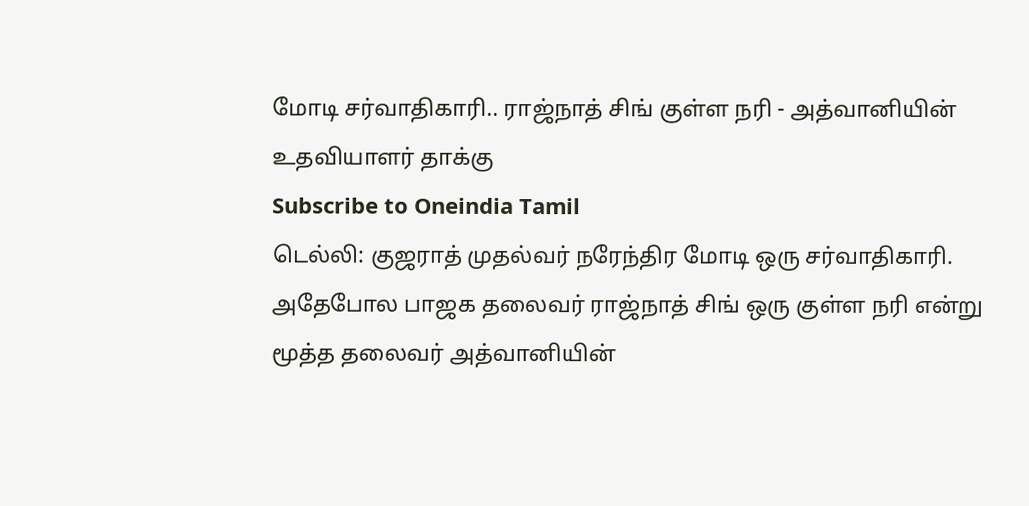மோடி சர்வாதிகாரி.. ராஜ்நாத் சிங் குள்ள நரி - அத்வானியின் உதவியாளர் தாக்கு
Subscribe to Oneindia Tamil
டெல்லி: குஜராத் முதல்வர் நரேந்திர மோடி ஒரு சர்வாதிகாரி. அதேபோல பாஜக தலைவர் ராஜ்நாத் சிங் ஒரு குள்ள நரி என்று மூத்த தலைவர் அத்வானியின்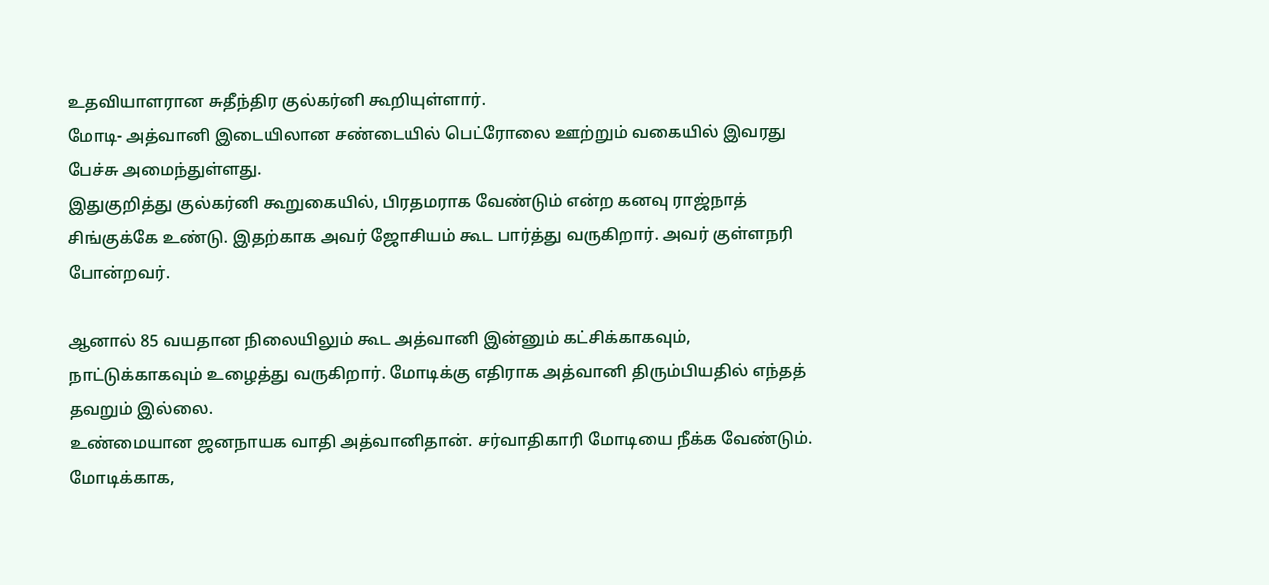உதவியாளரான சுதீந்திர குல்கர்னி கூறியுள்ளார்.
மோடி- அத்வானி இடையிலான சண்டையில் பெட்ரோலை ஊற்றும் வகையில் இவரது பேச்சு அமைந்துள்ளது.
இதுகுறித்து குல்கர்னி கூறுகையில், பிரதமராக வேண்டும் என்ற கனவு ராஜ்நாத் சிங்குக்கே உண்டு. இதற்காக அவர் ஜோசியம் கூட பார்த்து வருகிறார். அவர் குள்ளநரி போன்றவர்.

ஆனால் 85 வயதான நிலையிலும் கூட அத்வானி இன்னும் கட்சிக்காகவும், நாட்டுக்காகவும் உழைத்து வருகிறார். மோடிக்கு எதிராக அத்வானி திரும்பியதில் எந்தத் தவறும் இல்லை.
உண்மையான ஜனநாயக வாதி அத்வானிதான். சர்வாதிகாரி மோடியை நீக்க வேண்டும். மோடிக்காக,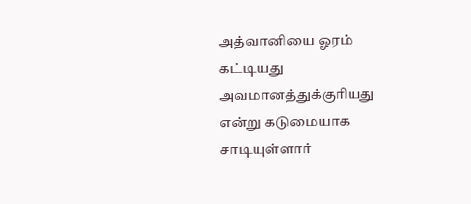அத்வானியை ஓரம் கட்டியது அவமானத்துக்குரியது என்று கடுமையாக சாடியுள்ளார்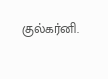குல்கர்னி.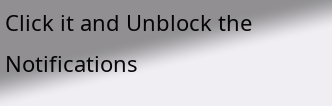Click it and Unblock the Notifications